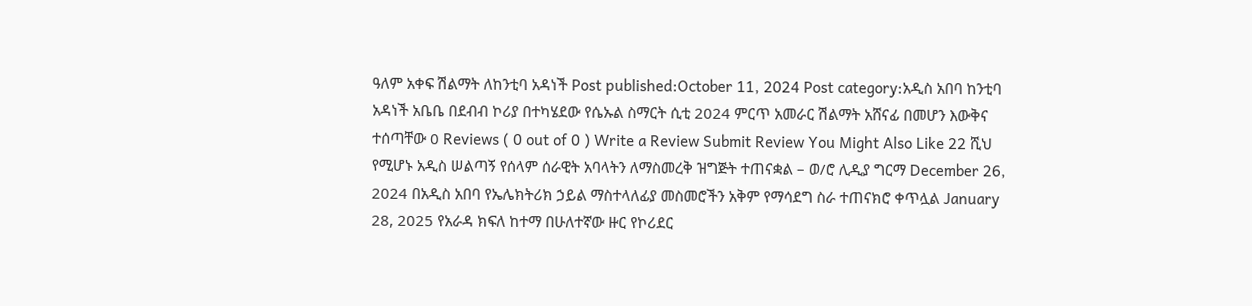ዓለም አቀፍ ሽልማት ለከንቲባ አዳነች Post published:October 11, 2024 Post category:አዲስ አበባ ከንቲባ አዳነች አቤቤ በደብብ ኮሪያ በተካሄደው የሴኡል ስማርት ሲቲ 2024 ምርጥ አመራር ሽልማት አሸናፊ በመሆን እውቅና ተሰጣቸው 0 Reviews ( 0 out of 0 ) Write a Review Submit Review You Might Also Like 22 ሺህ የሚሆኑ አዲስ ሠልጣኝ የሰላም ሰራዊት አባላትን ለማስመረቅ ዝግጅት ተጠናቋል – ወ/ሮ ሊዲያ ግርማ December 26, 2024 በአዲስ አበባ የኤሌክትሪክ ኃይል ማስተላለፊያ መስመሮችን አቅም የማሳደግ ስራ ተጠናክሮ ቀጥሏል January 28, 2025 የአራዳ ክፍለ ከተማ በሁለተኛው ዙር የኮሪደር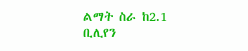ልማት ስራ ከ2.1 ቢሊየን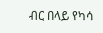ብር በላይ የካሳ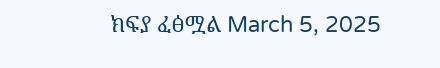ክፍያ ፈፅሟል March 5, 2025